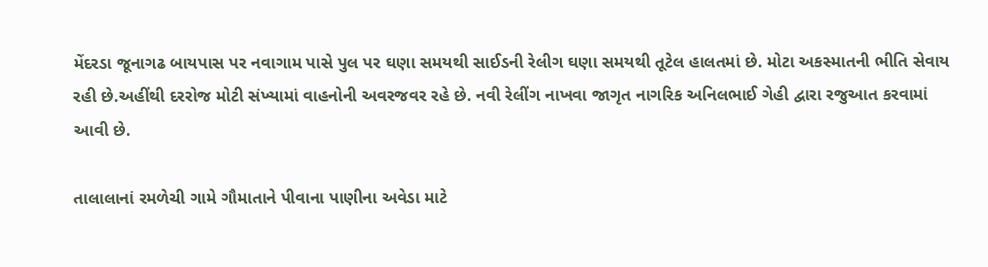મેંદરડા જૂનાગઢ બાયપાસ પર નવાગામ પાસે પુલ પર ઘણા સમયથી સાઈડની રેલીગ ઘણા સમયથી તૂટેલ હાલતમાં છે. મોટા અકસ્માતની ભીતિ સેવાય રહી છે.અહીંથી દરરોજ મોટી સંખ્યામાં વાહનોની અવરજવર રહે છે. નવી રેલીંગ નાખવા જાગૃત નાગરિક અનિલભાઈ ગેહી દ્વારા રજુઆત કરવામાં આવી છે.

તાલાલાનાં રમળેચી ગામે ગૌમાતાને પીવાના પાણીના અવેડા માટે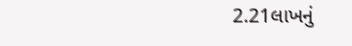2.21લાખનું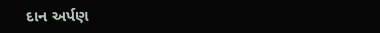દાન અર્પણ